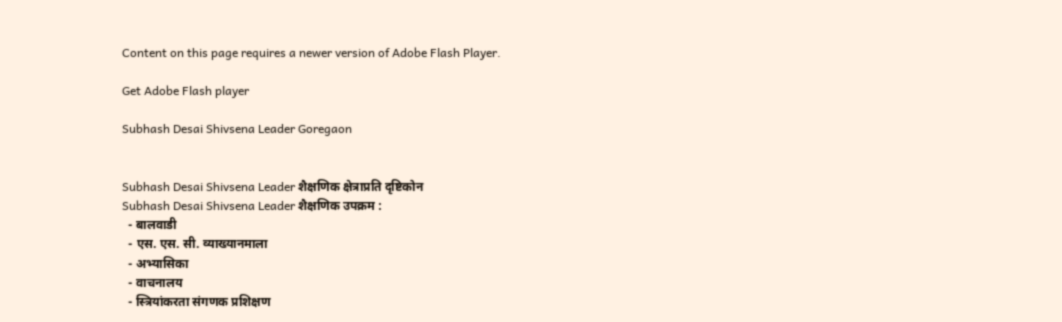Content on this page requires a newer version of Adobe Flash Player.

Get Adobe Flash player

Subhash Desai Shivsena Leader Goregaon


Subhash Desai Shivsena Leader शैक्षणिक क्षेत्राप्रति दृष्टिकोन
Subhash Desai Shivsena Leader शैक्षणिक उपक्रम :
  - बालवाडी
  - एस. एस. सी. व्याख्यानमाला
  - अभ्यासिका
  - वाचनालय
  - स्त्रियांकरता संगणक प्रशिक्षण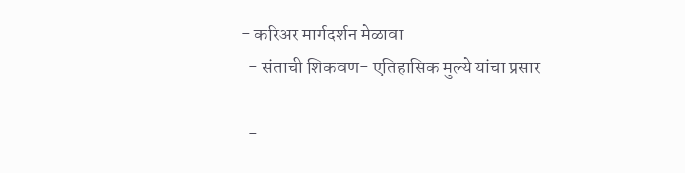- करिअर मार्गदर्शन मेळावा
  - संताची शिकवण- एतिहासिक मुल्ये यांचा प्रसार

  -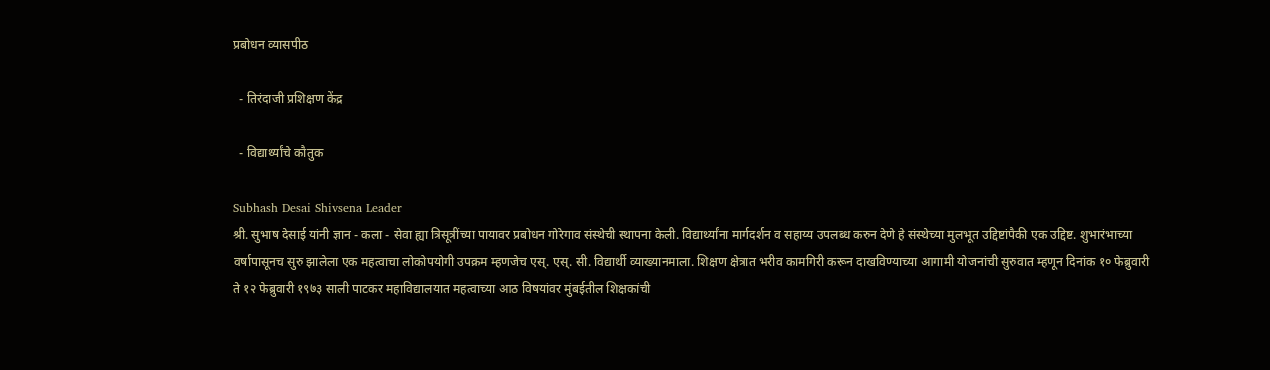प्रबोधन व्यासपीठ

  - तिरंदाजी प्रशिक्षण केंद्र

  - विद्यार्थ्यांचे कौतुक

Subhash Desai Shivsena Leader
श्री. सुभाष देसाई यांनी ज्ञान - कला - सेवा ह्या त्रिसूत्रींच्या पायावर प्रबोधन गोरेगाव संस्थेची स्थापना केली. विद्यार्थ्यांना मार्गदर्शन व सहाय्य उपलब्ध करुन देणे हे संस्थेच्या मुलभूत उद्दिष्टांपैकी एक उद्दिष्ट. शुभारंभाच्या वर्षापासूनच सुरु झालेला एक महत्वाचा लोकोपयोगी उपक्रम म्हणजेच एस्‌. एस्‌. सी. विद्यार्थी व्याख्यानमाला. शिक्षण क्षेत्रात भरीव कामगिरी करून दाखविण्याच्या आगामी योजनांची सुरुवात म्हणून दिनांक १० फेब्रुवारी ते १२ फेब्रुवारी १९७३ साली पाटकर महाविद्यालयात महत्वाच्या आठ विषयांवर मुंबईतील शिक्षकांची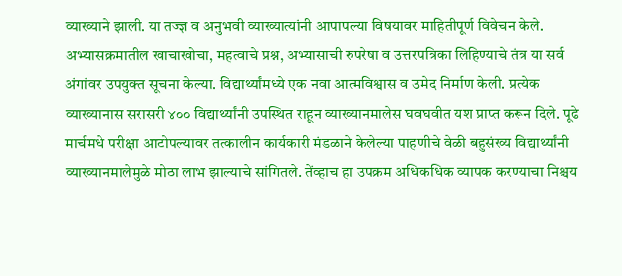व्याख्याने झाली. या तज्ज्ञ व अनुभवी व्याख्यात्यांनी आपापल्या विषयावर माहितीपूर्ण विवेचन केले. अभ्यासक्रमातील खाचाखोचा, महत्वाचे प्रश्न, अभ्यासाची रुपरेषा व उत्तरपत्रिका लिहिण्याचे तंत्र या सर्व अंगांवर उपयुक्‍त सूचना केल्या. विद्यार्थ्यांमध्ये एक नवा आत्मविश्वास व उमेद निर्माण केली. प्रत्येक व्याख्यानास सरासरी ४०० विद्यार्थ्यांनी उपस्थित राहून व्याख्यानमालेस घवघवीत यश प्राप्त करून दिले. पूढे मार्चमधे परीक्षा आटोपल्यावर तत्कालीन कार्यकारी मंडळाने केलेल्या पाहणीचे वेळी बहुसंख्य विद्यार्थ्यांनी व्याख्यानमालेमुळे मोठा लाभ झाल्याचे सांगितले. तेंव्हाच हा उपक्रम अधिकधिक व्यापक करण्याचा निश्चय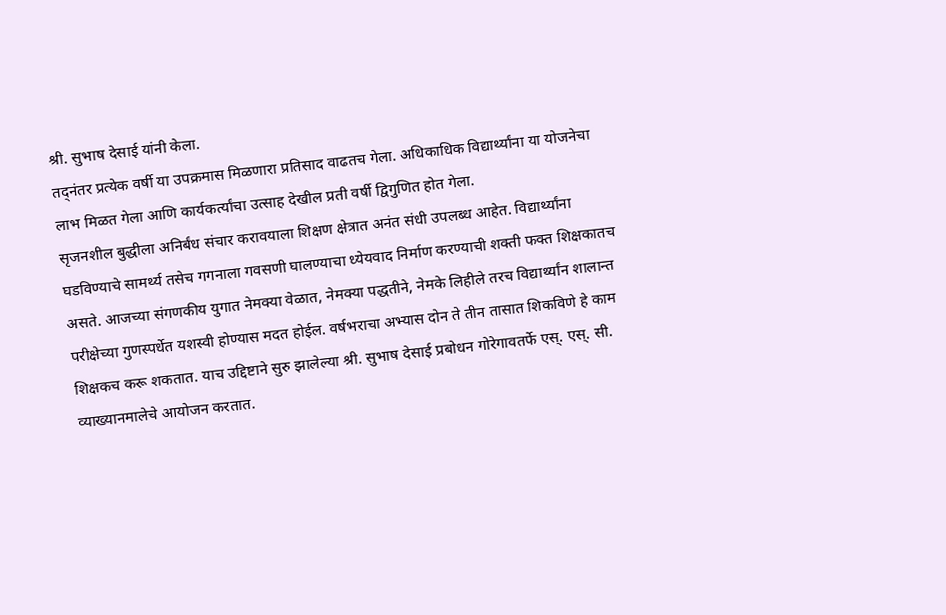श्री. सुभाष देसाई यांनी केला.
तद्‍नंतर प्रत्येक वर्षी या उपक्रमास मिळणारा प्रतिसाद वाढतच गेला. अधिकाधिक विद्यार्थ्यांना या योजनेचा लाभ मिळत गेला आणि कार्यकर्त्यांचा उत्साह देखील प्रती वर्षी द्विगुणित होत गेला.
सृजनशील बुद्धीला अनिर्बंध संचार करावयाला शिक्षण क्षेत्रात अनंत संधी उपलब्ध आहेत. विद्यार्थ्यांना घडविण्याचे सामर्थ्य तसेच गगनाला गवसणी घालण्याचा ध्येयवाद निर्माण करण्याची शक्‍ती फक्‍त शिक्षकातच असते. आजच्या संगणकीय युगात नेमक्या वेळात, नेमक्या पद्धतीने, नेमके लिहीले तरच विद्यार्थ्यांन शालान्त परीक्षेच्या गुणस्पर्धेत यशस्वी होण्यास मदत होईल. वर्षभराचा अभ्यास दोन ते तीन तासात शिकविणे हे काम शिक्षकच करू शकतात. याच उद्दिष्टाने सुरु झालेल्या श्री. सुभाष देसाई प्रबोधन गोरेगावतर्फे एस्‌. एस्‌. सी. व्याख्यानमालेचे आयोजन करतात.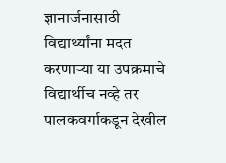ज्ञानार्जनासाठी विद्यार्थ्यांना मदत करणार्‍या या उपक्रमाचे विद्यार्थीच नव्हे तर पालकवर्गाकडून देखील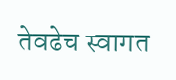तेवढेच स्वागत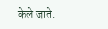केले जाते.